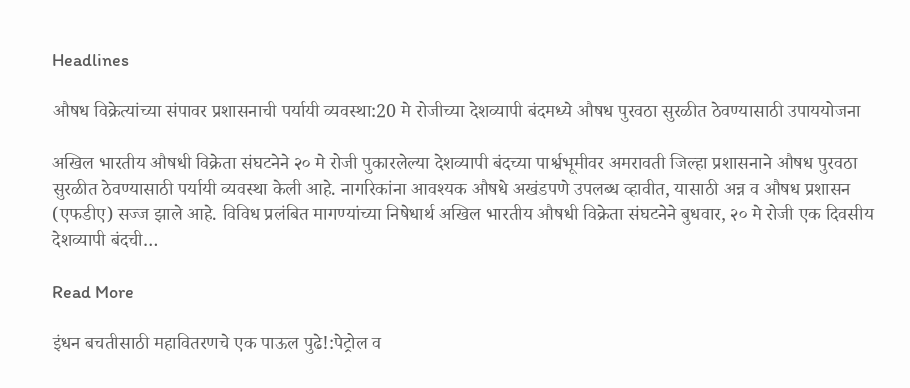Headlines

औषध विक्रेत्यांच्या संपावर प्रशासनाची पर्यायी व्यवस्था:20 मे रोजीच्या देशव्यापी बंदमध्ये औषध पुरवठा सुरळीत ठेवण्यासाठी उपाययोजना

अखिल भारतीय औषधी विक्रेता संघटनेने २० मे रोजी पुकारलेल्या देशव्यापी बंदच्या पार्श्वभूमीवर अमरावती जिल्हा प्रशासनाने औषध पुरवठा सुरळीत ठेवण्यासाठी पर्यायी व्यवस्था केली आहे. नागरिकांना आवश्यक औषधे अखंडपणे उपलब्ध व्हावीत, यासाठी अन्न व औषध प्रशासन (एफडीए) सज्ज झाले आहे. विविध प्रलंबित मागण्यांच्या निषेधार्थ अखिल भारतीय औषधी विक्रेता संघटनेने बुधवार, २० मे रोजी एक दिवसीय देशव्यापी बंदची…

Read More

इंधन बचतीसाठी महावितरणचे एक पाऊल पुढे!:पेट्रोल व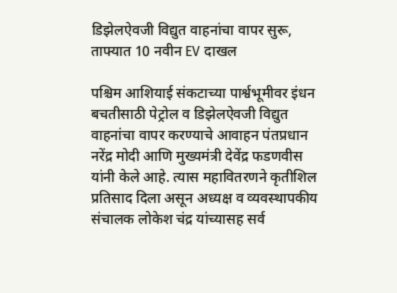डिझेलऐवजी विद्युत वाहनांचा वापर सुरू, ताफ्यात 10 नवीन EV दाखल

पश्चिम आशियाई संकटाच्या पार्श्वभूमीवर इंधन बचतीसाठी पेट्रोल व डिझेलऐवजी विद्युत वाहनांचा वापर करण्याचे आवाहन पंतप्रधान नरेंद्र मोदी आणि मुख्यमंत्री देवेंद्र फडणवीस यांनी केले आहे. त्यास महावितरणने कृतीशिल प्रतिसाद दिला असून अध्यक्ष व व्यवस्थापकीय संचालक लोकेश चंद्र यांच्यासह सर्व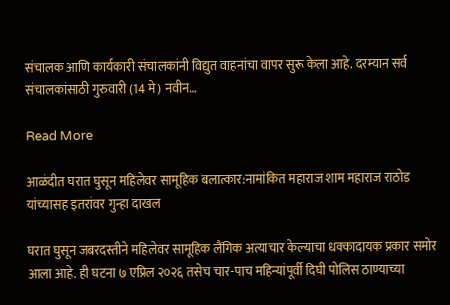संचालक आणि कार्यकारी संचालकांनी विद्युत वाहनांचा वापर सुरू केला आहे. दरम्यान सर्व संचालकांसाठी गुरुवारी (14 मे) नवीन…

Read More

आळंदीत घरात घुसून महिलेवर सामूहिक बलात्कार:नामांकित महाराज शाम महाराज राठोड यांच्यासह इतरांवर गुन्हा दाखल

घरात घुसून जबरदस्तीने महिलेवर सामूहिक लैंगिक अत्याचार केल्याचा धक्कादायक प्रकार समोर आला आहे. ही घटना ७ एप्रिल २०२६ तसेच चार-पाच महिन्यांपूर्वी दिघी पोलिस ठाण्याच्या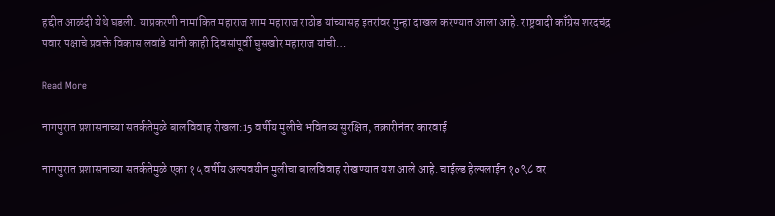हद्दीत आळंदी येथे घडली. याप्रकरणी नामांकित महाराज शाम महाराज राठोड यांच्यासह इतरांवर गुन्हा दाखल करण्यात आला आहे. राष्ट्रवादी काँग्रेस शरदचंद्र पवार पक्षाचे प्रवक्ते विकास लवांडे यांनी काही दिवसांपूर्वी घुसखोर महाराज यांची…

Read More

नागपुरात प्रशासनाच्या सतर्कतेमुळे बालविवाह रोखला:15 वर्षीय मुलीचे भवितव्य सुरक्षित, तक्रारीनंतर कारवाई

नागपुरात प्रशासनाच्या सतर्कतेमुळे एका १५ वर्षीय अल्पवयीन मुलीचा बालविवाह रोखण्यात यश आले आहे. चाईल्ड हेल्पलाईन १०९८ वर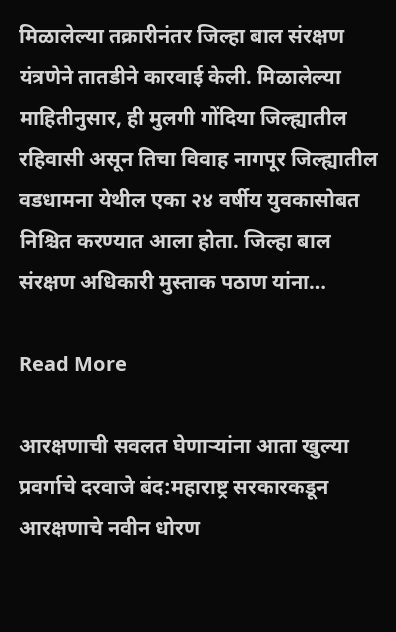मिळालेल्या तक्रारीनंतर जिल्हा बाल संरक्षण यंत्रणेने तातडीने कारवाई केली. मिळालेल्या माहितीनुसार, ही मुलगी गोंदिया जिल्ह्यातील रहिवासी असून तिचा विवाह नागपूर जिल्ह्यातील वडधामना येथील एका २४ वर्षीय युवकासोबत निश्चित करण्यात आला होता. जिल्हा बाल संरक्षण अधिकारी मुस्ताक पठाण यांना…

Read More

आरक्षणाची सवलत घेणाऱ्यांना आता खुल्या प्रवर्गाचे दरवाजे बंद:महाराष्ट्र सरकारकडून आरक्षणाचे नवीन धोरण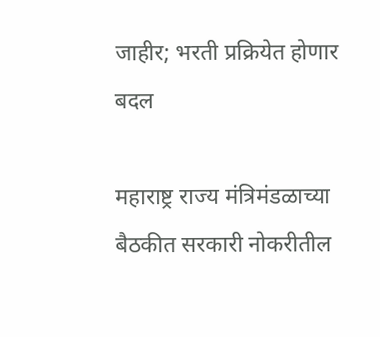जाहीर; भरती प्रक्रियेत होणार बदल

महाराष्ट्र राज्य मंत्रिमंडळाच्या बैठकीत सरकारी नोकरीतील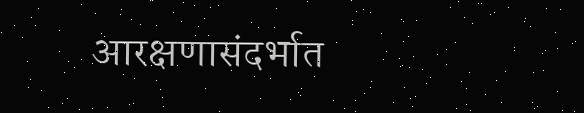आरक्षणासंदर्भात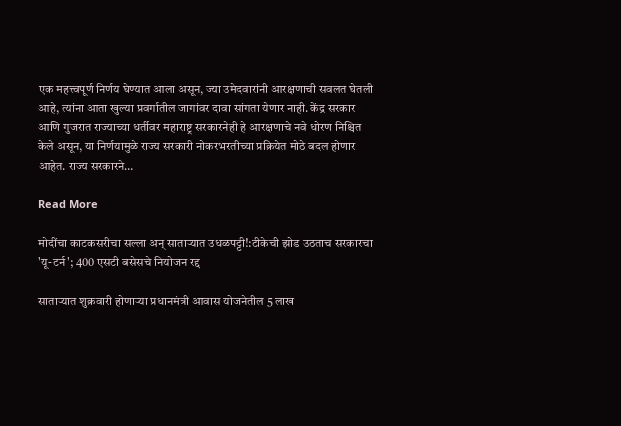एक महत्त्वपूर्ण निर्णय घेण्यात आला असून, ज्या उमेदवारांनी आरक्षणाची सवलत घेतली आहे, त्यांना आता खुल्या प्रवर्गातील जागांवर दावा सांगता येणार नाही. केंद्र सरकार आणि गुजरात राज्याच्या धर्तीवर महाराष्ट्र सरकारनेही हे आरक्षणाचे नवे धोरण निश्चित केले असून, या निर्णयामुळे राज्य सरकारी नोकरभरतीच्या प्रक्रियेत मोठे बदल होणार आहेत. राज्य सरकारने…

Read More

मोदींचा काटकसरीचा सल्ला अन् साताऱ्यात उधळपट्टी!:टीकेची झोड उठताच सरकारचा 'यू-टर्न'; 400 एसटी बसेसचे नियोजन रद्द

साताऱ्यात शुक्रवारी होणाऱ्या प्रधानमंत्री आवास योजनेतील 5 लाख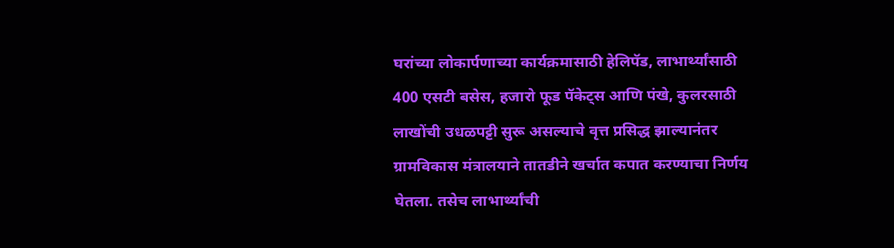घरांच्या लोकार्पणाच्या कार्यक्रमासाठी हेलिपॅड, लाभार्थ्यांसाठी 400 एसटी बसेस, हजारो फूड पॅकेट्स आणि पंखे, कुलरसाठी लाखोंची उधळपट्टी सुरू असल्याचे वृत्त प्रसिद्ध झाल्यानंतर ग्रामविकास मंत्रालयाने तातडीने खर्चात कपात करण्याचा निर्णय घेतला. तसेच लाभार्थ्यांची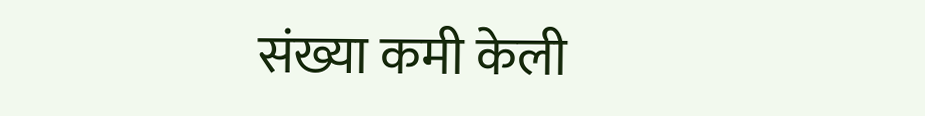संख्या कमी केली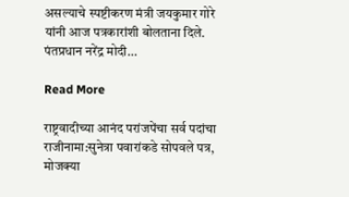असल्याचे स्पष्टीकरण मंत्री जयकुमार गोरे यांनी आज पत्रकारांशी बोलताना दिले. पंतप्रधान नरेंद्र मोदी…

Read More

राष्ट्रवादीच्या आनंद परांजपेंचा सर्व पदांचा राजीनामा:सुनेत्रा पवारांकडे सोपवले पत्र, मोजक्या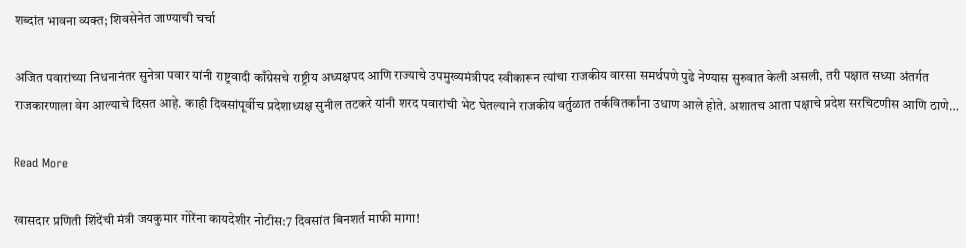शब्दांत भावना व्यक्त; शिवसेनेत जाण्याची चर्चा

अजित पवारांच्या निधनानंतर सुनेत्रा पवार यांनी राष्ट्रवादी काँग्रेसचे राष्ट्रीय अध्यक्षपद आणि राज्याचे उपमुख्यमंत्रीपद स्वीकारून त्यांचा राजकीय वारसा समर्थपणे पुढे नेण्यास सुरुवात केली असली, तरी पक्षात सध्या अंतर्गत राजकारणाला वेग आल्याचे दिसत आहे. काही दिवसांपूर्वीच प्रदेशाध्यक्ष सुनील तटकरे यांनी शरद पवारांची भेट घेतल्याने राजकीय वर्तुळात तर्कवितर्कांना उधाण आले होते. अशातच आता पक्षाचे प्रदेश सरचिटणीस आणि ठाणे…

Read More

खासदार प्रणिती शिंदेंची मंत्री जयकुमार गोरेंना कायदेशीर नोटीस:7 दिवसांत बिनशर्त माफी मागा!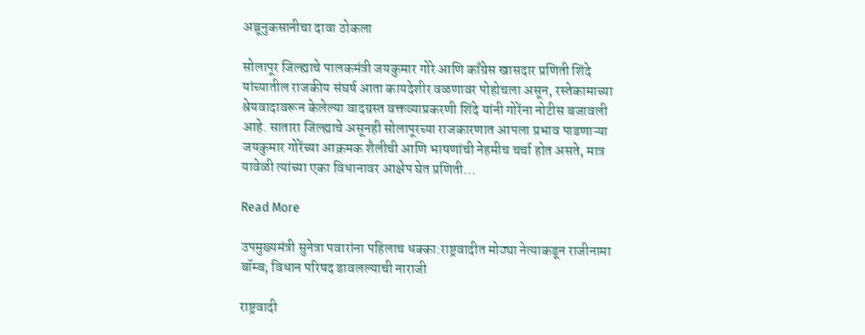अब्रूनुकसानीचा दावा ठोकला

सोलापूर जिल्ह्याचे पालकमंत्री जयकुमार गोरे आणि काँग्रेस खासदार प्रणिती शिंदे यांच्यातील राजकीय संघर्ष आता कायदेशीर वळणावर पोहोचला असून, रस्तेकामाच्या श्रेयवादावरून केलेल्या वादग्रस्त वक्तव्याप्रकरणी शिंदे यांनी गोरेंना नोटीस बजावली आहे. सातारा जिल्ह्याचे असूनही सोलापूरच्या राजकारणात आपला प्रभाव पाडणाऱ्या जयकुमार गोरेंच्या आक्रमक शैलीची आणि भाषणांची नेहमीच चर्चा होत असते, मात्र यावेळी त्यांच्या एका विधानावर आक्षेप घेत प्रणिती…

Read More

उपमुख्यमंत्री सुनेत्रा पवारांना पहिलाच धक्का:राष्ट्रवादीत मोठ्या नेत्याकडून राजीनामा बॉम्ब; विधान परिषद डावलल्याची नाराजी

राष्ट्रवादी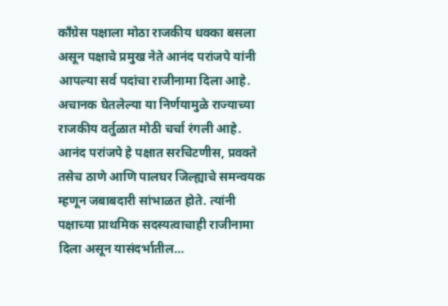काँग्रेस पक्षाला मोठा राजकीय धक्का बसला असून पक्षाचे प्रमुख नेते आनंद परांजपे यांनी आपल्या सर्व पदांचा राजीनामा दिला आहे. अचानक घेतलेल्या या निर्णयामुळे राज्याच्या राजकीय वर्तुळात मोठी चर्चा रंगली आहे. आनंद परांजपे हे पक्षात सरचिटणीस, प्रवक्ते तसेच ठाणे आणि पालघर जिल्ह्याचे समन्वयक म्हणून जबाबदारी सांभाळत होते. त्यांनी पक्षाच्या प्राथमिक सदस्यत्वाचाही राजीनामा दिला असून यासंदर्भातील…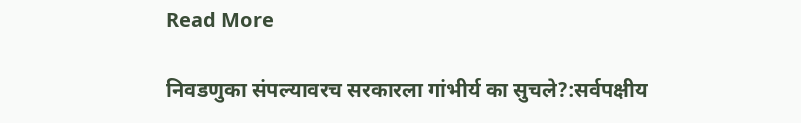Read More

निवडणुका संपल्यावरच सरकारला गांभीर्य का सुचले?:सर्वपक्षीय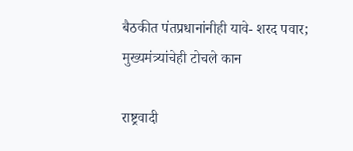बैठकीत पंतप्रधानांनीही यावे- शरद पवार; मुख्यमंत्र्यांचेही टोचले कान

राष्ट्रवादी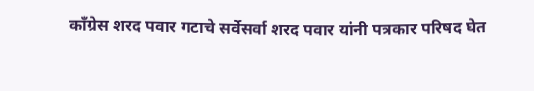कॉंग्रेस शरद पवार गटाचे सर्वेसर्वा शरद पवार यांनी पत्रकार परिषद घेत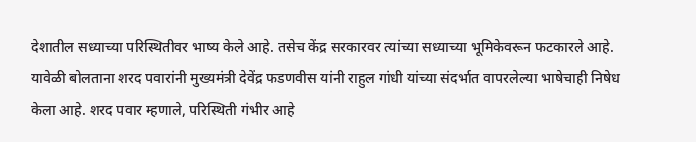देशातील सध्याच्या परिस्थितीवर भाष्य केले आहे. तसेच केंद्र सरकारवर त्यांच्या सध्याच्या भूमिकेवरून फटकारले आहे. यावेळी बोलताना शरद पवारांनी मुख्यमंत्री देवेंद्र फडणवीस यांनी राहुल गांधी यांच्या संदर्भात वापरलेल्या भाषेचाही निषेध केला आहे. शरद पवार म्हणाले, परिस्थिती गंभीर आहे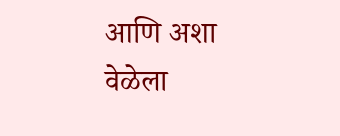आणि अशा वेळेला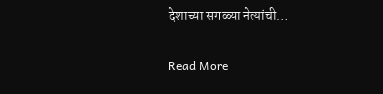देशाच्या सगळ्या नेत्यांची…

Read More